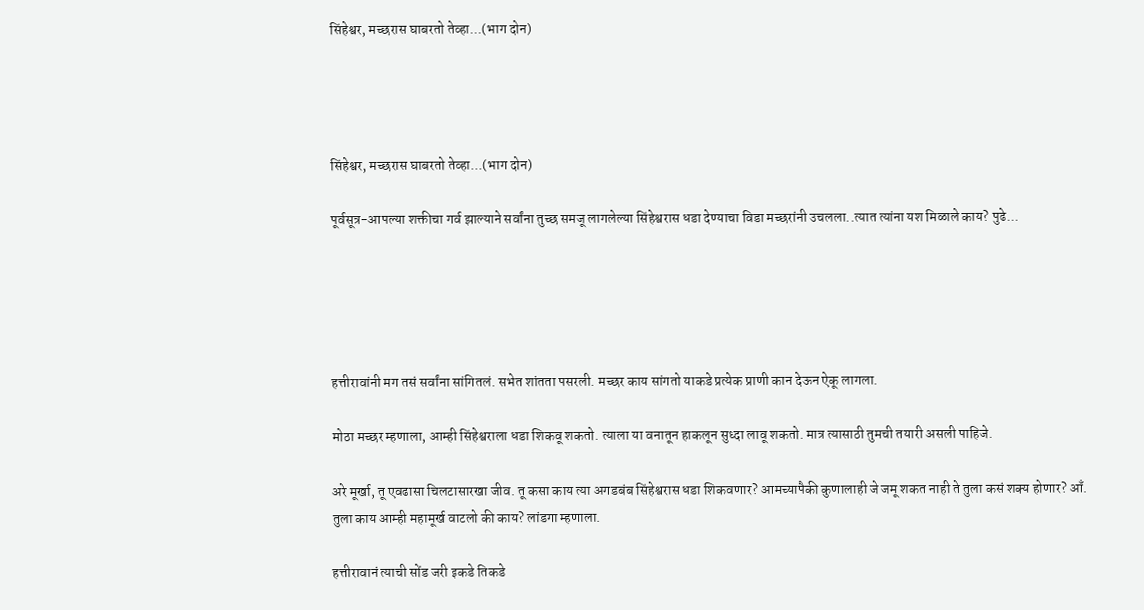सिंहेश्वर, मच्छरास घाबरतो तेव्हा...(भाग दोन)




सिंहेश्वर, मच्छरास घाबरतो तेव्हा...(भाग दोन)

पूर्वसूत्र-आपल्या शक्तीचा गर्व झाल्याने सर्वांना तुच्छ समजू लागलेल्या सिंहेश्वरास धडा देण्याचा विडा मच्छरांनी उचलला..त्यात त्यांना यश मिळाले काय? पुढे...





हत्तीरावांनी मग तसं सर्वांना सांगितलं. सभेत शांतता पसरली. मच्छर काय सांगतो याकडे प्रत्येक प्राणी कान देऊन ऐकू लागला.

मोठा मच्छर म्हणाला, आम्ही सिंहेश्वराला धडा शिकवू शकतो. त्याला या वनातून हाकलून सुध्दा लावू शकतो. मात्र त्यासाठी तुमची तयारी असली पाहिजे.

अरे मूर्खा, तू एवढासा चिलटासारखा जीव. तू कसा काय त्या अगडबंब सिंहेश्वरास धडा शिकवणार? आमच्यापैकी कुणालाही जे जमू शकत नाही ते तुला कसं शक्य होणार? आँ. तुला काय आम्ही महामूर्ख वाटलो की काय? लांडगा म्हणाला.

हत्तीरावानं त्याची सोंड जरी इकडे तिकडे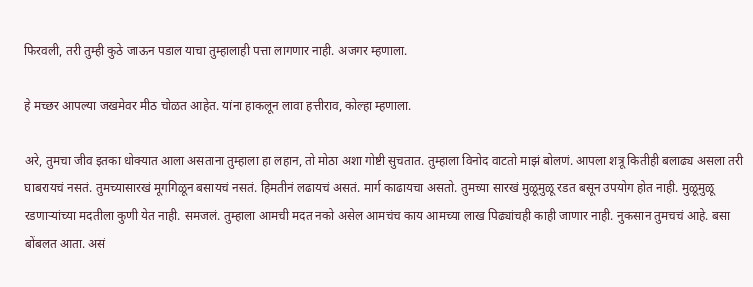फिरवली, तरी तुम्ही कुठे जाऊन पडाल याचा तुम्हालाही पत्ता लागणार नाही. अजगर म्हणाला.

हे मच्छर आपल्या जखमेवर मीठ चोळत आहेत. यांना हाकलून लावा हत्तीराव, कोल्हा म्हणाला.

अरे, तुमचा जीव इतका धोक्यात आला असताना तुम्हाला हा लहान, तो मोठा अशा गोष्टी सुचतात. तुम्हाला विनोद वाटतो माझं बोलणं. आपला शत्रू कितीही बलाढ्य असला तरी घाबरायचं नसतं. तुमच्यासारखं मूगगिळून बसायचं नसतं. हिमतीनं लढायचं असतं. मार्ग काढायचा असतो. तुमच्या सारखं मुळूमुळू रडत बसून उपयोग होत नाही. मुळूमुळू रडणाऱ्यांच्या मदतीला कुणी येत नाही. समजलं. तुम्हाला आमची मदत नको असेल आमचंच काय आमच्या लाख पिढ्यांचही काही जाणार नाही. नुकसान तुमचचं आहे. बसा बोंबलत आता. असं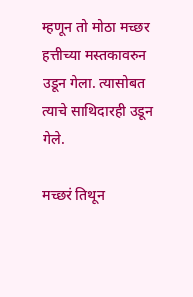म्हणून तो मोठा मच्छर हत्तीच्या मस्तकावरुन उडून गेला. त्यासोबत त्याचे साथिदारही उडून गेले.

मच्छरं तिथून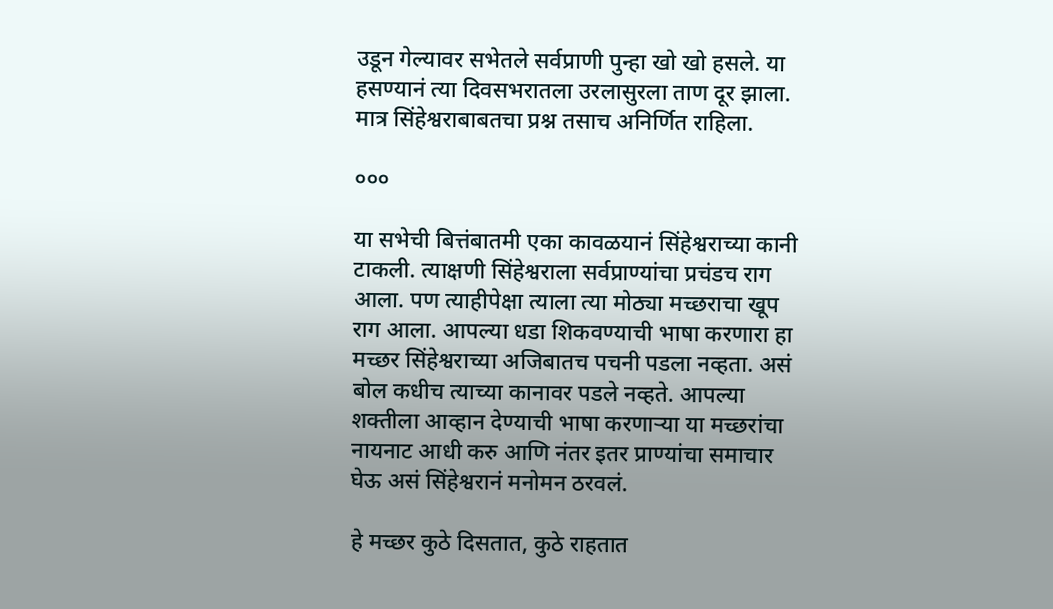उडून गेल्यावर सभेतले सर्वप्राणी पुन्हा खो खो हसले. या हसण्यानं त्या दिवसभरातला उरलासुरला ताण दूर झाला. मात्र सिंहेश्वराबाबतचा प्रश्न तसाच अनिर्णित राहिला.

०००

या सभेची बित्तंबातमी एका कावळयानं सिंहेश्वराच्या कानी टाकली. त्याक्षणी सिंहेश्वराला सर्वप्राण्यांचा प्रचंडच राग आला. पण त्याहीपेक्षा त्याला त्या मोठ्या मच्छराचा खूप राग आला. आपल्या धडा शिकवण्याची भाषा करणारा हा मच्छर सिंहेश्वराच्या अजिबातच पचनी पडला नव्हता. असं बोल कधीच त्याच्या कानावर पडले नव्हते. आपल्या शक्तीला आव्हान देण्याची भाषा करणाऱ्या या मच्छरांचा नायनाट आधी करु आणि नंतर इतर प्राण्यांचा समाचार घेऊ असं सिंहेश्वरानं मनोमन ठरवलं.

हे मच्छर कुठे दिसतात, कुठे राहतात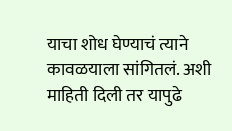याचा शोध घेण्याचं त्याने कावळयाला सांगितलं. अशी माहिती दिली तर यापुढे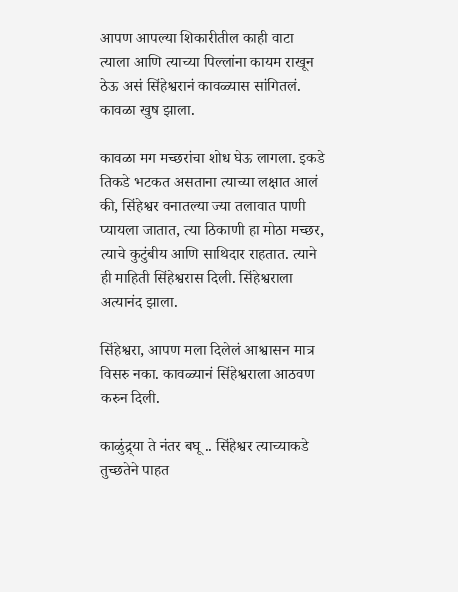आपण आपल्या शिकारीतील काही वाटा त्याला आणि त्याच्या पिल्लांना कायम राखून ठेऊ असं सिंहेश्वरानं कावळ्यास सांगितलं. कावळा खुष झाला.

कावळा मग मच्छरांचा शोध घेऊ लागला. इकडे तिकडे भटकत असताना त्याच्या लक्षात आलं की, सिंहेश्वर वनातल्या ज्या तलावात पाणी प्यायला जातात, त्या ठिकाणी हा मोठा मच्छर, त्याचे कुटुंबीय आणि साथिदार राहतात. त्याने ही माहिती सिंहेश्वरास दिली. सिंहेश्वराला अत्यानंद झाला.

सिंहेश्वरा, आपण मला दिलेलं आश्वासन मात्र विसरु नका. कावळ्यानं सिंहेश्वराला आठवण करुन दिली.

काळुंद्र्या ते नंतर बघू .. सिंहेश्वर त्याच्याकडे तुच्छतेने पाहत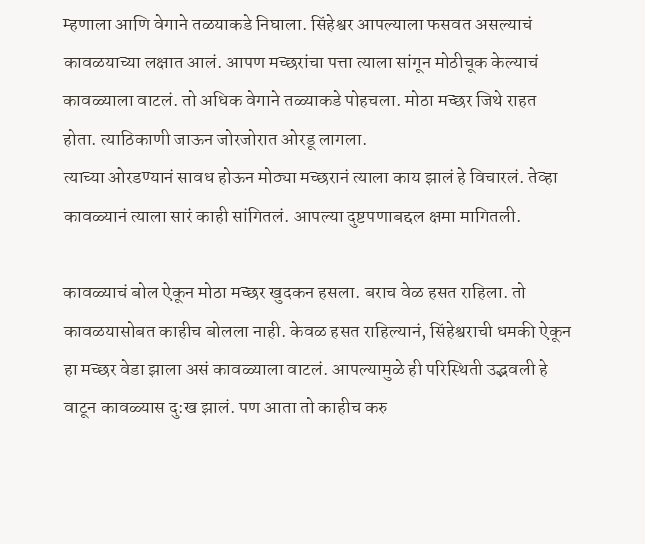म्हणाला आणि वेगाने तळयाकडे निघाला. सिंहेश्वर आपल्याला फसवत असल्याचं कावळयाच्या लक्षात आलं. आपण मच्छरांचा पत्ता त्याला सांगून मोठीचूक केल्याचं कावळ्याला वाटलं. तो अधिक वेगाने तळ्याकडे पोहचला. मोठा मच्छर जिथे राहत होता. त्याठिकाणी जाऊन जोरजोरात ओरडू लागला.
त्याच्या ओरडण्यानं सावध होऊन मोठ्या मच्छरानं त्याला काय झालं हे विचारलं. तेव्हा कावळ्यानं त्याला सारं काही सांगितलं. आपल्या दुष्टपणाबद्दल क्षमा मागितली.

कावळ्याचं बोल ऐकून मोठा मच्छर खुदकन हसला. बराच वेळ हसत राहिला. तो कावळयासोबत काहीच बोलला नाही. केवळ हसत राहिल्यानं, सिंहेश्वराची धमकी ऐकून हा मच्छर वेडा झाला असं कावळ्याला वाटलं. आपल्यामुळे ही परिस्थिती उद्भवली हे वाटून कावळ्यास दु:ख झालं. पण आता तो काहीच करु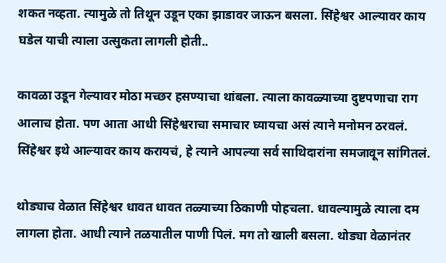शकत नव्हता. त्यामुळे तो तिथून उडून एका झाडावर जाऊन बसला. सिंहेश्वर आल्यावर काय घडेल याची त्याला उत्सुकता लागली होती..

कावळा उडून गेल्यावर मोठा मच्छर हसण्याचा थांबला. त्याला कावळ्याच्या दुष्टपणाचा राग आलाच होता. पण आता आधी सिंहेश्वराचा समाचार घ्यायचा असं त्याने मनोमन ठरवलं. सिंहेश्वर इथे आल्यावर काय करायचं, हे त्याने आपल्या सर्व साथिदारांना समजावून सांगितलं.

थोड्याच वेळात सिंहेश्वर धावत धावत तळ्याच्या ठिकाणी पोहचला. धावल्यामुळे त्याला दम लागला होता. आधी त्याने तळयातील पाणी पिलं. मग तो खाली बसला. थोड्या वेळानंतर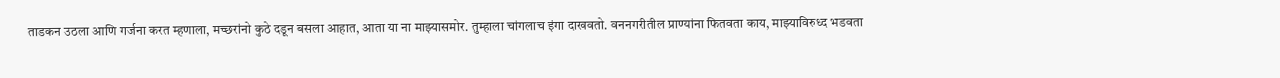ताडकन उठला आणि गर्जना करत म्हणाला, मच्छरांनो कुठे दडून बसला आहात, आता या ना माझ्यासमोर. तुम्हाला चांगलाच इंगा दाखवतो. वननगरीतील प्राण्यांना फितवता काय, माझ्याविरुध्द भडवता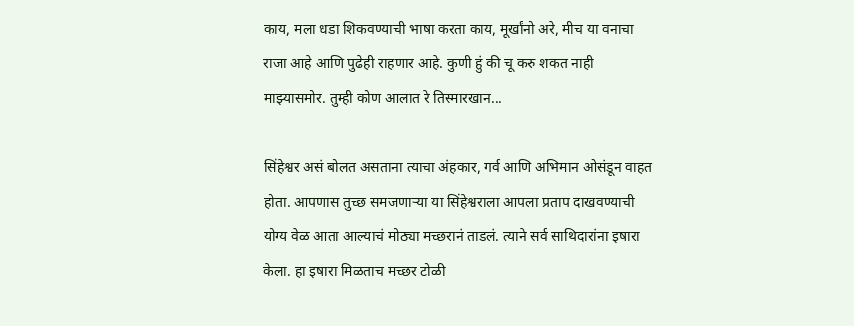काय, मला धडा शिकवण्याची भाषा करता काय, मूर्खांनो अरे, मीच या वनाचा राजा आहे आणि पुढेही राहणार आहे. कुणी हुं की चू करु शकत नाही माझ्यासमोर. तुम्ही कोण आलात रे तिस्मारखान...

सिंहेश्वर असं बोलत असताना त्याचा अंहकार, गर्व आणि अभिमान ओसंडून वाहत होता. आपणास तुच्छ समजणाऱ्या या सिंहेश्वराला आपला प्रताप दाखवण्याची योग्य वेळ आता आल्याचं मोठ्या मच्छरानं ताडलं. त्याने सर्व साथिदारांना इषारा केला. हा इषारा मिळताच मच्छर टोळी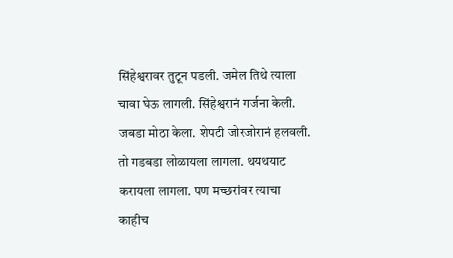सिंहेश्वरावर तुटून पडली. जमेल तिथे त्याला चावा घेऊ लागली. सिंहेश्वरानं गर्जना केली. जबडा मोठा केला. शेपटी जोरजोरानं हलवली. तो गडबडा लोळायला लागला. थयथयाट करायला लागला. पण मच्छरांवर त्याचा काहीच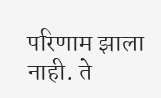परिणाम झाला नाही. ते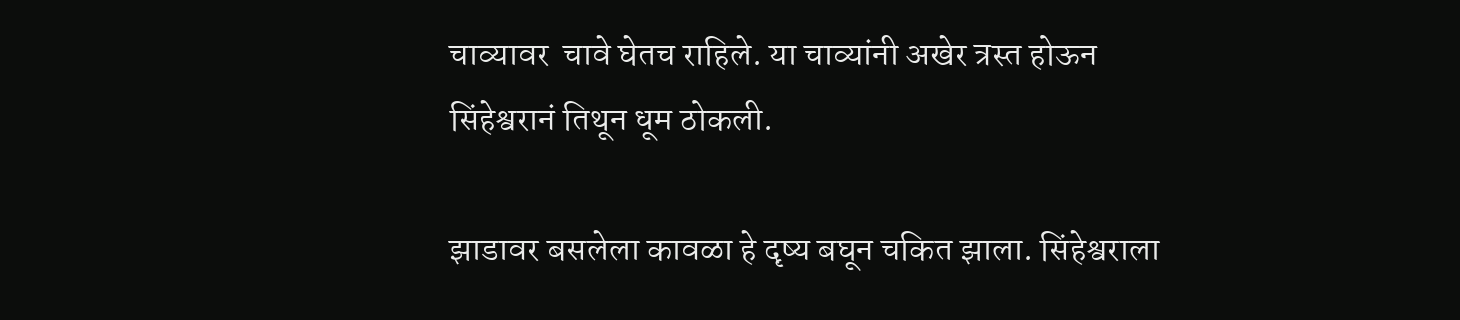चाव्यावर  चावे घेतच राहिले. या चाव्यांनी अखेर त्रस्त होऊन सिंहेश्वरानं तिथून धूम ठोकली.

झाडावर बसलेला कावळा हे दृष्य बघून चकित झाला. सिंहेश्वराला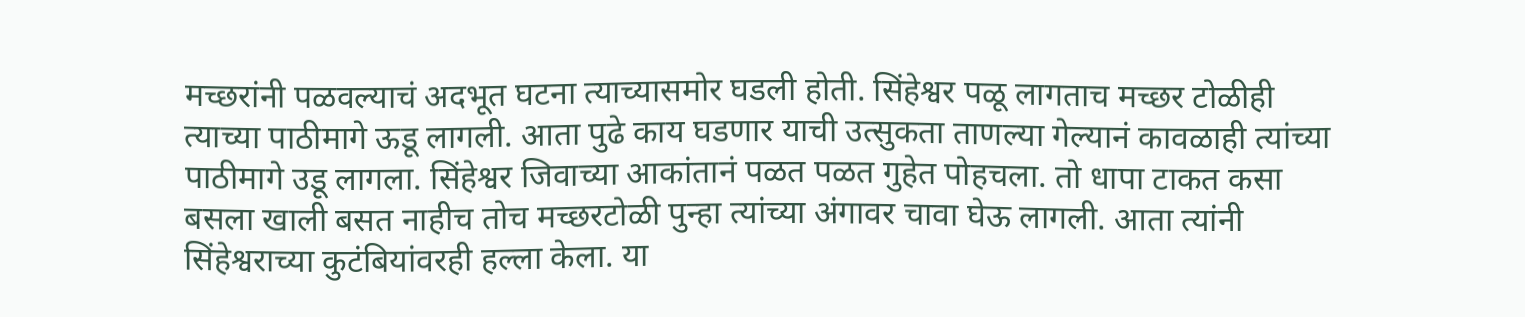मच्छरांनी पळवल्याचं अदभूत घटना त्याच्यासमोर घडली होती. सिंहेश्वर पळू लागताच मच्छर टोळीही त्याच्या पाठीमागे ऊडू लागली. आता पुढे काय घडणार याची उत्सुकता ताणल्या गेल्यानं कावळाही त्यांच्या पाठीमागे उडू लागला. सिंहेश्वर जिवाच्या आकांतानं पळत पळत गुहेत पोहचला. तो धापा टाकत कसा बसला खाली बसत नाहीच तोच मच्छरटोळी पुन्हा त्यांच्या अंगावर चावा घेऊ लागली. आता त्यांनी सिंहेश्वराच्या कुटंबियांवरही हल्ला केला. या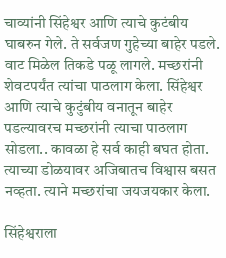चाव्यांनी सिंहेश्वर आणि त्याचे कुटंबीय घाबरुन गेले. ते सर्वजण गुहेच्या बाहेर पडले. वाट मिळेल तिकडे पळू लागले. मच्छरांनी शेवटपर्यंत त्यांचा पाठलाग केला. सिंहेश्वर आणि त्याचे कुटुंबीय वनातून बाहेर पडल्यावरच मच्छरांनी त्याचा पाठलाग सोडला.. कावळा हे सर्व काही बघत होता. त्याच्या डोळयावर अजिबातच विश्वास बसत नव्हता. त्याने मच्छरांचा जयजयकार केला.

सिंहेश्वराला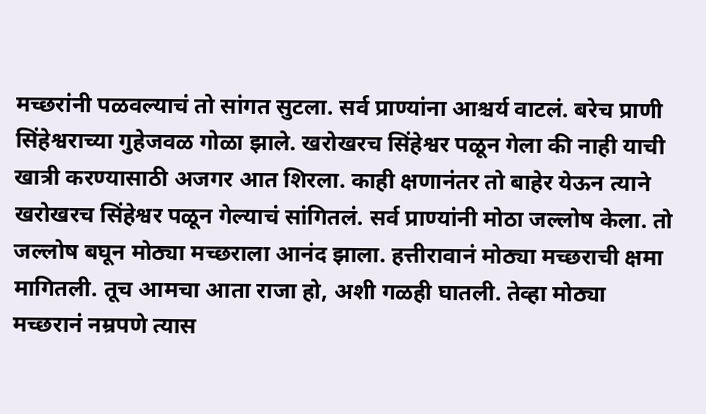मच्छरांनी पळवल्याचं तो सांगत सुटला. सर्व प्राण्यांना आश्चर्य वाटलं. बरेच प्राणी सिंहेश्वराच्या गुहेजवळ गोळा झाले. खरोखरच सिंहेश्वर पळून गेला की नाही याची खात्री करण्यासाठी अजगर आत शिरला. काही क्षणानंतर तो बाहेर येऊन त्याने खरोखरच सिंहेश्वर पळून गेल्याचं सांगितलं. सर्व प्राण्यांनी मोठा जल्लोष केला. तो जल्लोष बघून मोठ्या मच्छराला आनंद झाला. हत्तीरावानं मोठ्या मच्छराची क्षमा मागितली. तूच आमचा आता राजा हो, अशी गळही घातली. तेव्हा मोठ्या मच्छरानं नम्रपणे त्यास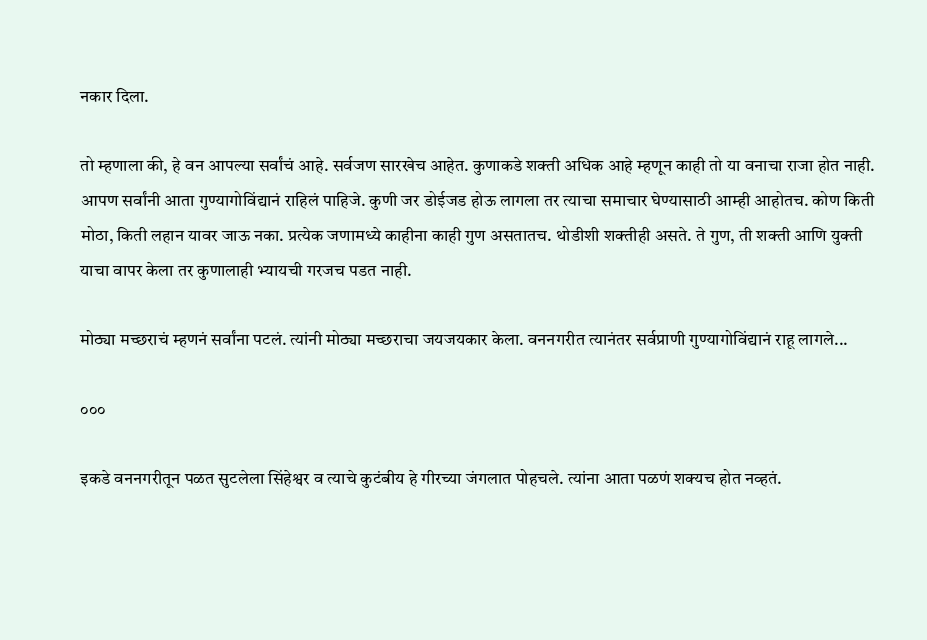नकार दिला.

तो म्हणाला की, हे वन आपल्या सर्वांचं आहे. सर्वजण सारखेच आहेत. कुणाकडे शक्ती अधिक आहे म्हणून काही तो या वनाचा राजा होत नाही. आपण सर्वांनी आता गुण्यागोविंद्यानं राहिलं पाहिजे. कुणी जर डोईजड होऊ लागला तर त्याचा समाचार घेण्यासाठी आम्ही आहोतच. कोण किती मोठा, किती लहान यावर जाऊ नका. प्रत्येक जणामध्ये काहीना काही गुण असतातच. थोडीशी शक्तीही असते. ते गुण, ती शक्ती आणि युक्ती याचा वापर केला तर कुणालाही भ्यायची गरजच पडत नाही.

मोठ्या मच्छराचं म्हणनं सर्वांना पटलं. त्यांनी मोठ्या मच्छराचा जयजयकार केला. वननगरीत त्यानंतर सर्वप्राणी गुण्यागोविंद्यानं राहू लागले...

०००

इकडे वननगरीतून पळत सुटलेला सिंहेश्वर व त्याचे कुटंबीय हे गीरच्या जंगलात पोहचले. त्यांना आता पळणं शक्यच होत नव्हतं.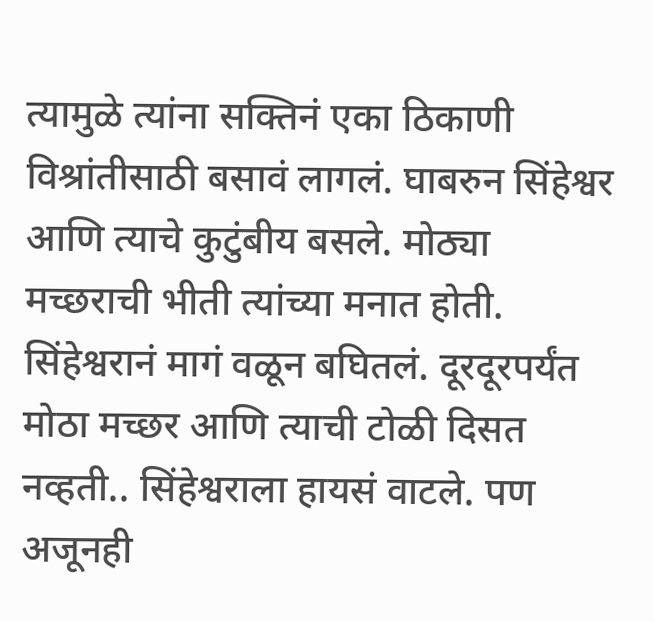त्यामुळे त्यांना सक्तिनं एका ठिकाणी विश्रांतीसाठी बसावं लागलं. घाबरुन सिंहेश्वर आणि त्याचे कुटुंबीय बसले. मोठ्या मच्छराची भीती त्यांच्या मनात होती. सिंहेश्वरानं मागं वळून बघितलं. दूरदूरपर्यंत मोठा मच्छर आणि त्याची टोळी दिसत नव्हती.. सिंहेश्वराला हायसं वाटले. पण अजूनही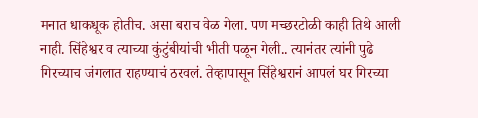मनात धाकधूक होतीच. असा बराच वेळ गेला. पण मच्छरटोळी काही तिथे आली नाही. सिंहेश्वर व त्याच्या कुंटुंबीयांची भीती पळून गेली.. त्यानंतर त्यांनी पुढे गिरच्याच जंगलात राहण्याचं ठरवलं. तेव्हापासून सिंहेश्वरानं आपलं घर गिरच्या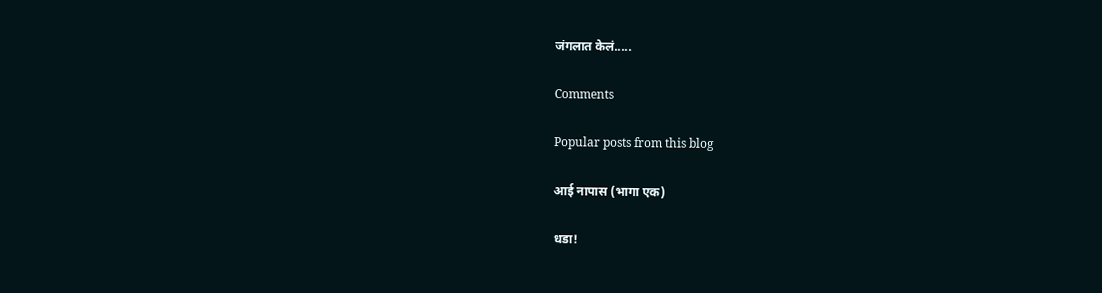जंगलात केलं.....

Comments

Popular posts from this blog

आई नापास (भागा एक)

धडा!